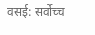वसई: सर्वोच्च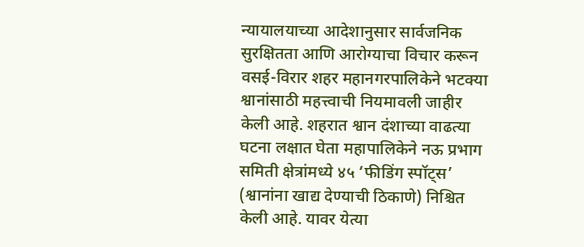न्यायालयाच्या आदेशानुसार सार्वजनिक सुरक्षितता आणि आरोग्याचा विचार करून वसई-विरार शहर महानगरपालिकेने भटक्या श्वानांसाठी महत्त्वाची नियमावली जाहीर केली आहे. शहरात श्वान दंशाच्या वाढत्या घटना लक्षात घेता महापालिकेने नऊ प्रभाग समिती क्षेत्रांमध्ये ४५ ‘फीडिंग स्पॉट्स’ (श्वानांना खाद्य देण्याची ठिकाणे) निश्चित केली आहे. यावर येत्या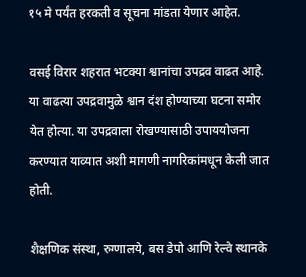१५ मे पर्यंत हरकती व सूचना मांडता येणार आहेत.

वसई विरार शहरात भटक्या श्वानांचा उपद्रव वाढत आहे. या वाढत्या उपद्रवामुळे श्वान दंश होण्याच्या घटना समोर येत होत्या. या उपद्रवाला रोखण्यासाठी उपाययोजना करण्यात याव्यात अशी मागणी नागरिकांमधून केली जात होती.

शैक्षणिक संस्था, रुग्णालये, बस डेपो आणि रेल्वे स्थानके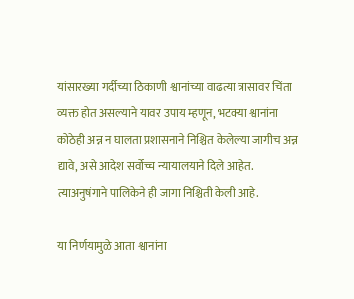यांसारख्या गर्दीच्या ठिकाणी श्वानांच्या वाढत्या त्रासावर चिंता व्यक्त होत असल्याने यावर उपाय म्हणून, भटक्या श्वानांना कोठेही अन्न न घालता प्रशासनाने निश्चित केलेल्या जागीच अन्न द्यावे, असे आदेश सर्वोच्च न्यायालयाने दिले आहेत. त्याअनुषंगाने पालिकेने ही जागा निश्चिती केली आहे.

या निर्णयामुळे आता श्वानांना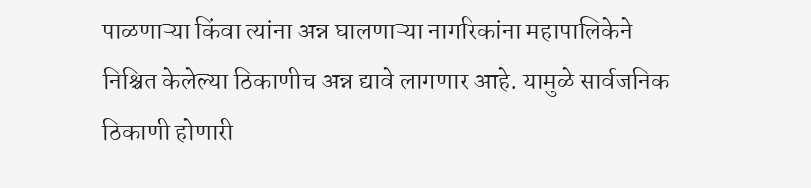पाळणाऱ्या किंवा त्यांना अन्न घालणाऱ्या नागरिकांना महापालिकेने निश्चित केलेल्या ठिकाणीच अन्न द्यावे लागणार आहे. यामुळे सार्वजनिक ठिकाणी होणारी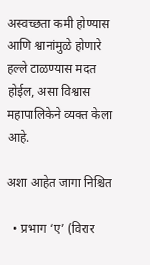अस्वच्छता कमी होण्यास आणि श्वानांमुळे होणारे हल्ले टाळण्यास मदत होईल, असा विश्वास महापालिकेने व्यक्त केला आहे.

अशा आहेत जागा निश्चित

  • प्रभाग ‘ए’ (विरार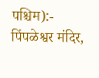पश्चिम):- पिंपळेश्वर मंदिर,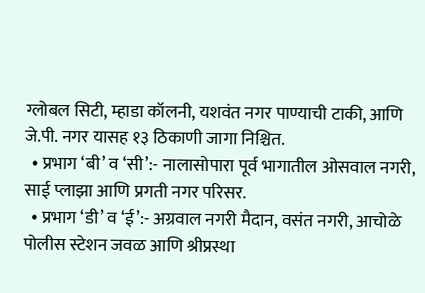ग्लोबल सिटी, म्हाडा कॉलनी, यशवंत नगर पाण्याची टाकी, आणि जे.पी. नगर यासह १३ ठिकाणी जागा निश्चित.
  • प्रभाग ‘बी’ व ‘सी’:- नालासोपारा पूर्व भागातील ओसवाल नगरी, साई प्लाझा आणि प्रगती नगर परिसर.
  • प्रभाग ‘डी’ व ‘ई’:- अग्रवाल नगरी मैदान, वसंत नगरी, आचोळे पोलीस स्टेशन जवळ आणि श्रीप्रस्था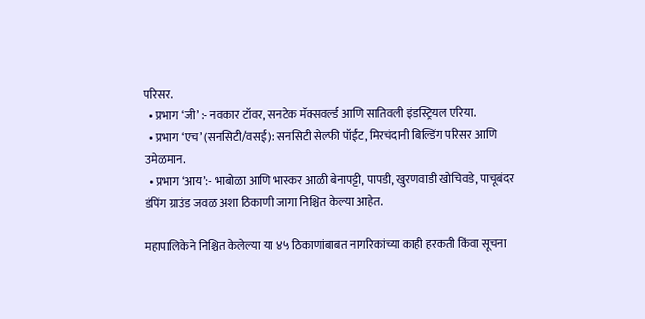परिसर.
  • प्रभाग ‘जी’ :- नवकार टॉवर, सनटेक मॅक्सवर्ल्ड आणि सातिवली इंडस्ट्रियल एरिया.
  • प्रभाग ‘एच’ (सनसिटी/वसई): सनसिटी सेल्फी पॉईंट, मिरचंदानी बिल्डिंग परिसर आणि उमेळमान.
  • प्रभाग ‘आय’:- भाबोळा आणि भास्कर आळी बेनापट्टी, पापडी, खुरणवाडी खोचिवडे, पाचूबंदर डंपिंग ग्राउंड जवळ अशा ठिकाणी जागा निश्चित केल्या आहेत.

महापालिकेने निश्चित केलेल्या या ४५ ठिकाणांबाबत नागरिकांच्या काही हरकती किंवा सूचना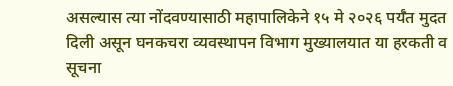असल्यास त्या नोंदवण्यासाठी महापालिकेने १५ मे २०२६ पर्यँत मुदत दिली असून घनकचरा व्यवस्थापन विभाग मुख्यालयात या हरकती व सूचना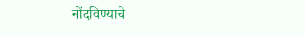नोंदविण्याचे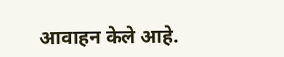आवाहन केले आहे.